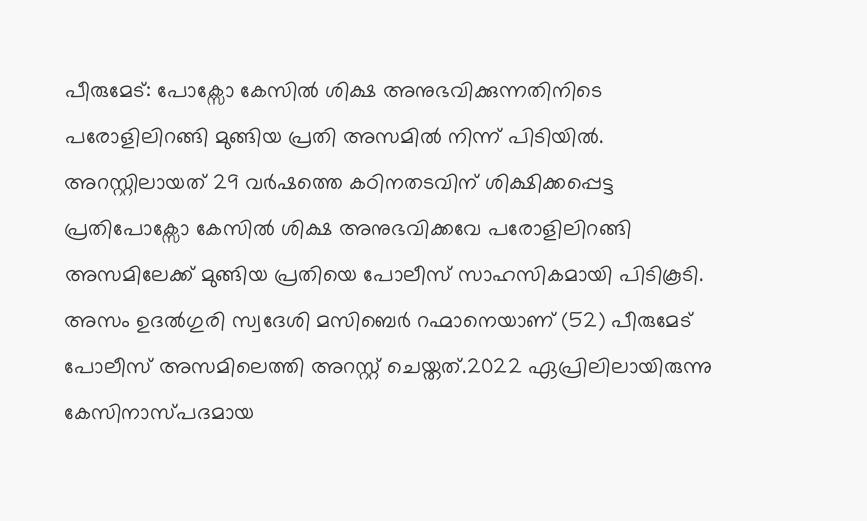പീരുമേട്: പോക്സോ കേസിൽ ശിക്ഷ അനുഭവിക്കുന്നതിനിടെ പരോളിലിറങ്ങി മുങ്ങിയ പ്രതി അസമിൽ നിന്ന് പിടിയിൽ. അറസ്റ്റിലായത് 29 വർഷത്തെ കഠിനതടവിന് ശിക്ഷിക്കപ്പെട്ട പ്രതിപോക്സോ കേസിൽ ശിക്ഷ അനുഭവിക്കവേ പരോളിലിറങ്ങി അസമിലേക്ക് മുങ്ങിയ പ്രതിയെ പോലീസ് സാഹസികമായി പിടികൂടി. അസം ഉദൽഗുരി സ്വദേശി മസിബെർ റഹ്മാനെയാണ് (52) പീരുമേട് പോലീസ് അസമിലെത്തി അറസ്റ്റ് ചെയ്തത്.2022 ഏപ്രിലിലായിരുന്നു കേസിനാസ്പദമായ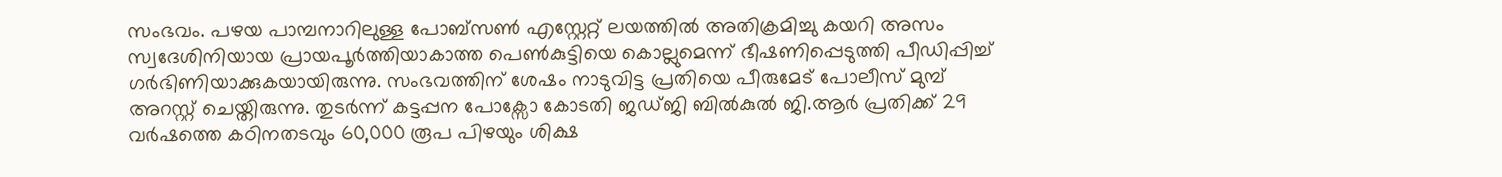സംഭവം. പഴയ പാമ്പനാറിലുള്ള പോബ്സൺ എസ്റ്റേറ്റ് ലയത്തിൽ അതിക്രമിച്ചു കയറി അസം സ്വദേശിനിയായ പ്രായപൂർത്തിയാകാത്ത പെൺകുട്ടിയെ കൊല്ലുമെന്ന് ഭീഷണിപ്പെടുത്തി പീഡിപ്പിച്ച് ഗർഭിണിയാക്കുകയായിരുന്നു. സംഭവത്തിന് ശേഷം നാടുവിട്ട പ്രതിയെ പീരുമേട് പോലീസ് മുമ്പ് അറസ്റ്റ് ചെയ്തിരുന്നു. തുടർന്ന് കട്ടപ്പന പോക്സോ കോടതി ജഡ്ജി ബിൽകുൽ ജി.ആർ പ്രതിക്ക് 29 വർഷത്തെ കഠിനതടവും 60,000 രൂപ പിഴയും ശിക്ഷ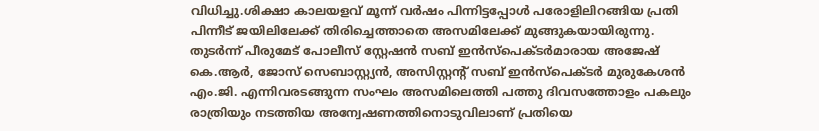വിധിച്ചു.ശിക്ഷാ കാലയളവ് മൂന്ന് വർഷം പിന്നിട്ടപ്പോൾ പരോളിലിറങ്ങിയ പ്രതി പിന്നീട് ജയിലിലേക്ക് തിരിച്ചെത്താതെ അസമിലേക്ക് മുങ്ങുകയായിരുന്നു. തുടർന്ന് പീരുമേട് പോലീസ് സ്റ്റേഷൻ സബ് ഇൻസ്പെക്ടർമാരായ അജേഷ് കെ.ആർ, ജോസ് സെബാസ്റ്റ്യൻ, അസിസ്റ്റന്റ് സബ് ഇൻസ്പെക്ടർ മുരുകേശൻ എം.ജി. എന്നിവരടങ്ങുന്ന സംഘം അസമിലെത്തി പത്തു ദിവസത്തോളം പകലും രാത്രിയും നടത്തിയ അന്വേഷണത്തിനൊടുവിലാണ് പ്രതിയെ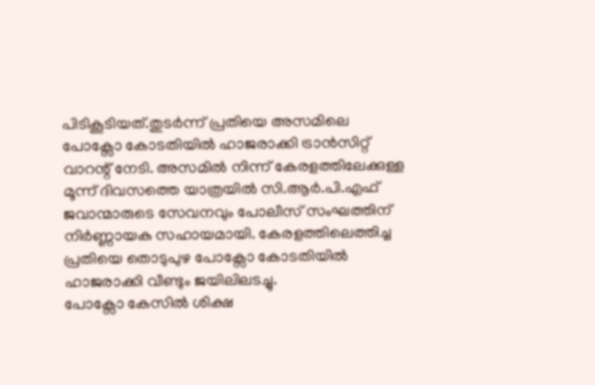പിടികൂടിയത്.തുടർന്ന് പ്രതിയെ അസമിലെ പോക്സോ കോടതിയിൽ ഹാജരാക്കി ട്രാൻസിറ്റ് വാറന്റ് നേടി. അസമിൽ നിന്ന് കേരളത്തിലേക്കുള്ള മൂന്ന് ദിവസത്തെ യാത്രയിൽ സി.ആർ.പി.എഫ് ജവാന്മാരുടെ സേവനവും പോലീസ് സംഘത്തിന് നിർണ്ണായക സഹായമായി. കേരളത്തിലെത്തിച്ച പ്രതിയെ തൊടുപുഴ പോക്സോ കോടതിയിൽ ഹാജരാക്കി വീണ്ടും ജയിലിലടച്ചു.
പോക്സോ കേസിൽ ശിക്ഷ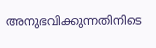അനുഭവിക്കുന്നതിനിടെ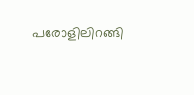പരോളിലിറങ്ങി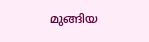മുങ്ങിയ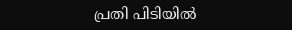പ്രതി പിടിയിൽ